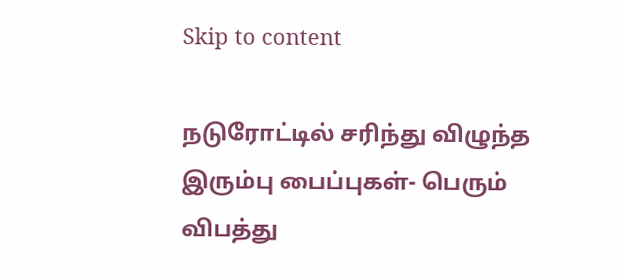Skip to content

நடுரோட்டில் சரிந்து விழுந்த இரும்பு பைப்புகள்- பெரும் விபத்து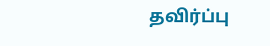தவிர்ப்பு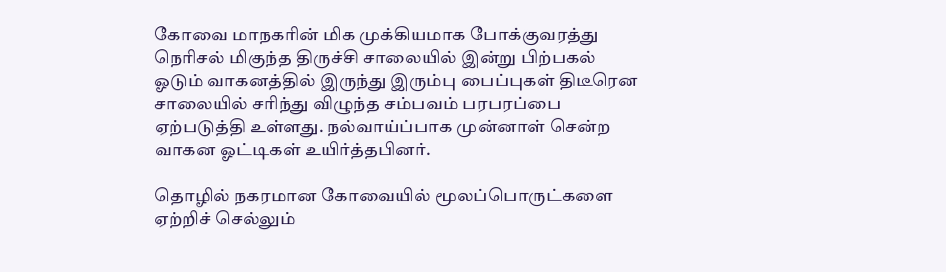கோவை மாநகரின் மிக முக்கியமாக போக்குவரத்து நெரிசல் மிகுந்த திருச்சி சாலையில் இன்று பிற்பகல் ஓடும் வாகனத்தில் இருந்து இரும்பு பைப்புகள் திடீரென சாலையில் சரிந்து விழுந்த சம்பவம் பரபரப்பை ஏற்படுத்தி உள்ளது. நல்வாய்ப்பாக முன்னாள் சென்ற வாகன ஓட்டிகள் உயிர்த்தபினர்.

தொழில் நகரமான கோவையில் மூலப்பொருட்களை ஏற்றிச் செல்லும்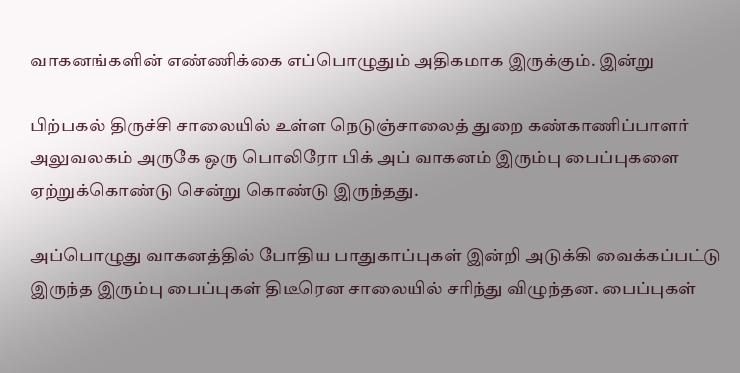வாகனங்களின் எண்ணிக்கை எப்பொழுதும் அதிகமாக இருக்கும். இன்று

பிற்பகல் திருச்சி சாலையில் உள்ள நெடுஞ்சாலைத் துறை கண்காணிப்பாளர் அலுவலகம் அருகே ஒரு பொலிரோ பிக் அப் வாகனம் இரும்பு பைப்புகளை ஏற்றுக்கொண்டு சென்று கொண்டு இருந்தது.

அப்பொழுது வாகனத்தில் போதிய பாதுகாப்புகள் இன்றி அடுக்கி வைக்கப்பட்டு இருந்த இரும்பு பைப்புகள் திடீரென சாலையில் சரிந்து விழுந்தன. பைப்புகள்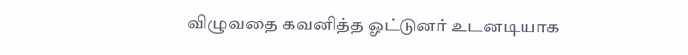விழுவதை கவனித்த ஓட்டுனர் உடனடியாக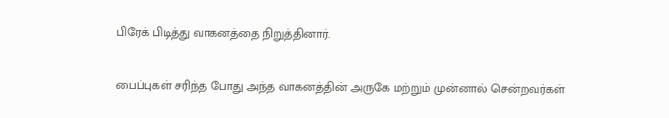பிரேக் பிடித்து வாகனத்தை நிறுத்தினார்.

பைப்புகள் சரிந்த போது அந்த வாகனத்தின் அருகே மற்றும் முன்னால் சென்றவர்கள்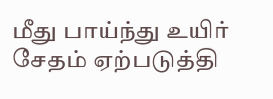மீது பாய்ந்து உயிர் சேதம் ஏற்படுத்தி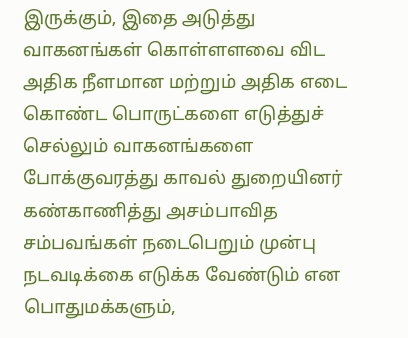இருக்கும், இதை அடுத்து வாகனங்கள் கொள்ளளவை விட அதிக நீளமான மற்றும் அதிக எடை கொண்ட பொருட்களை எடுத்துச் செல்லும் வாகனங்களை போக்குவரத்து காவல் துறையினர் கண்காணித்து அசம்பாவித சம்பவங்கள் நடைபெறும் முன்பு நடவடிக்கை எடுக்க வேண்டும் என பொதுமக்களும்,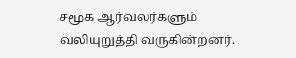சமூக ஆர்வலர்களும் வலியுறுத்தி வருகின்றனர்.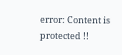error: Content is protected !!